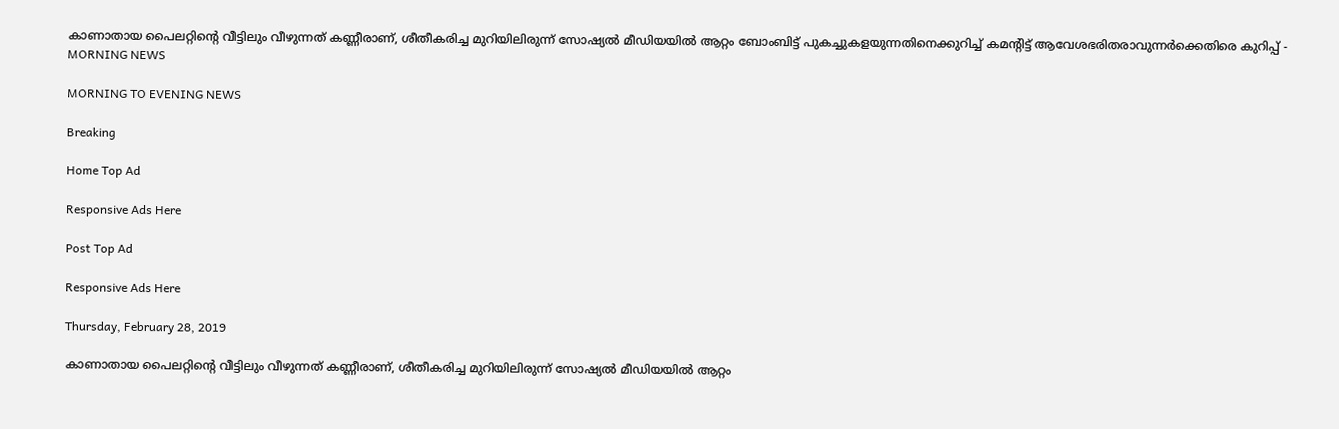കാണാതായ പൈലറ്റിന്റെ വീട്ടിലും വീഴുന്നത് കണ്ണീരാണ്, ശീതീകരിച്ച മുറിയിലിരുന്ന് സോഷ്യല്‍ മീഡിയയില്‍ ആറ്റം ബോംബിട്ട് പുകച്ചുകളയുന്നതിനെക്കുറിച്ച് കമന്റിട്ട് ആവേശഭരിതരാവുന്നര്‍ക്കെതിരെ കുറിപ്പ് - MORNING NEWS

MORNING TO EVENING NEWS

Breaking

Home Top Ad

Responsive Ads Here

Post Top Ad

Responsive Ads Here

Thursday, February 28, 2019

കാണാതായ പൈലറ്റിന്റെ വീട്ടിലും വീഴുന്നത് കണ്ണീരാണ്, ശീതീകരിച്ച മുറിയിലിരുന്ന് സോഷ്യല്‍ മീഡിയയില്‍ ആറ്റം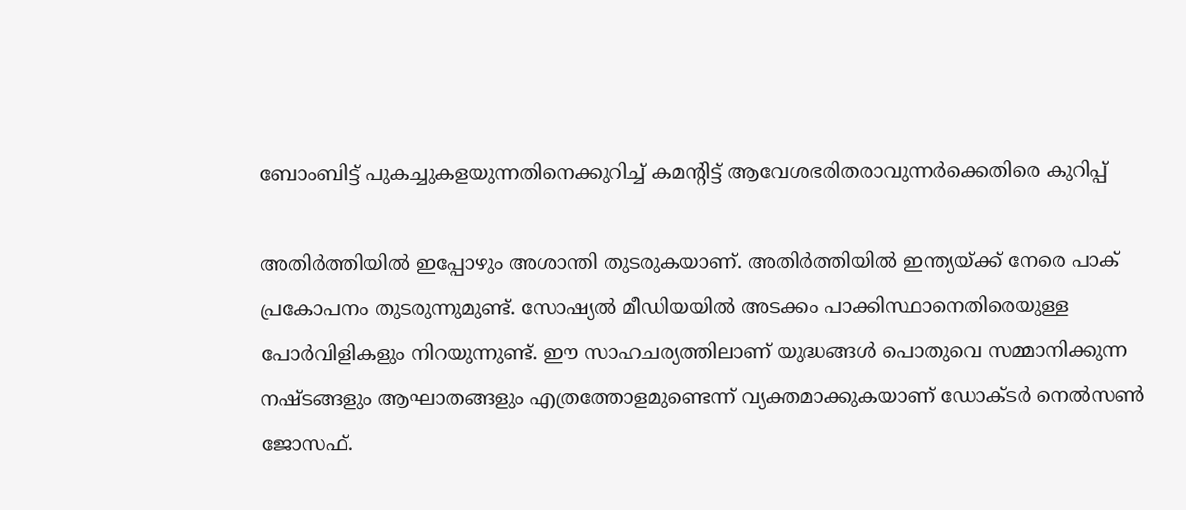ബോംബിട്ട് പുകച്ചുകളയുന്നതിനെക്കുറിച്ച് കമന്റിട്ട് ആവേശഭരിതരാവുന്നര്‍ക്കെതിരെ കുറിപ്പ്

അതിര്‍ത്തിയില്‍ ഇപ്പോഴും അശാന്തി തുടരുകയാണ്. അതിര്‍ത്തിയില്‍ ഇന്ത്യയ്ക്ക് നേരെ പാക് പ്രകോപനം തുടരുന്നുമുണ്ട്. സോഷ്യല്‍ മീഡിയയില്‍ അടക്കം പാക്കിസ്ഥാനെതിരെയുള്ള പോര്‍വിളികളും നിറയുന്നുണ്ട്. ഈ സാഹചര്യത്തിലാണ് യുദ്ധങ്ങള്‍ പൊതുവെ സമ്മാനിക്കുന്ന നഷ്ടങ്ങളും ആഘാതങ്ങളും എത്രത്തോളമുണ്ടെന്ന് വ്യക്തമാക്കുകയാണ് ഡോക്ടര്‍ നെല്‍സണ്‍ ജോസഫ്.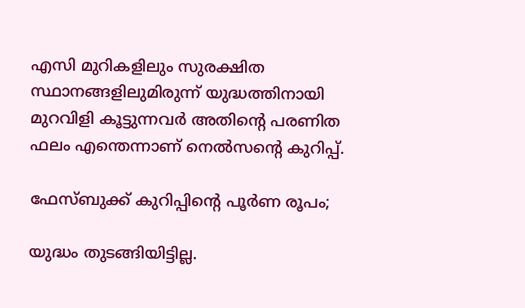എസി മുറികളിലും സുരക്ഷിത സ്ഥാനങ്ങളിലുമിരുന്ന് യുദ്ധത്തിനായി മുറവിളി കൂട്ടുന്നവര്‍ അതിന്റെ പരണിത ഫലം എന്തെന്നാണ് നെല്‍സന്റെ കുറിപ്പ്.

ഫേസ്ബുക്ക് കുറിപ്പിന്റെ പൂര്‍ണ രൂപം;

യുദ്ധം തുടങ്ങിയിട്ടില്ല.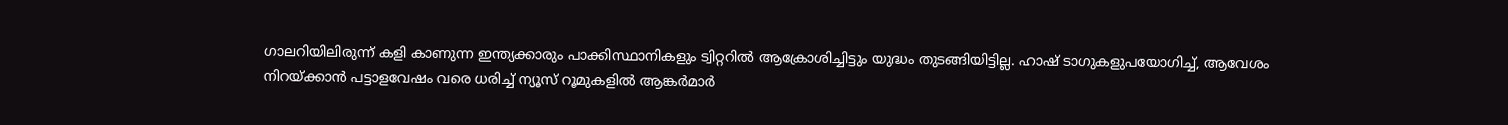ഗാലറിയിലിരുന്ന് കളി കാണുന്ന ഇന്ത്യക്കാരും പാക്കിസ്ഥാനികളും ട്വിറ്ററില്‍ ആക്രോശിച്ചിട്ടും യുദ്ധം തുടങ്ങിയിട്ടില്ല. ഹാഷ് ടാഗുകളുപയോഗിച്ച്, ആവേശം നിറയ്ക്കാന്‍ പട്ടാളവേഷം വരെ ധരിച്ച് ന്യൂസ് റൂമുകളില്‍ ആങ്കര്‍മാര്‍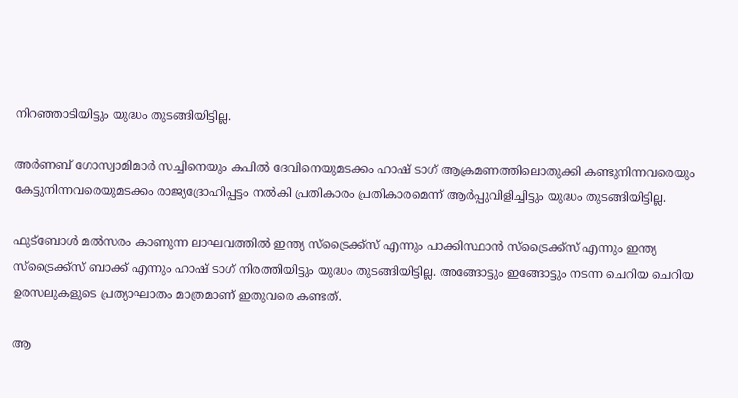നിറഞ്ഞാടിയിട്ടും യുദ്ധം തുടങ്ങിയിട്ടില്ല.

അര്‍ണബ് ഗോസ്വാമിമാര്‍ സച്ചിനെയും കപില്‍ ദേവിനെയുമടക്കം ഹാഷ് ടാഗ് ആക്രമണത്തിലൊതുക്കി കണ്ടുനിന്നവരെയും കേട്ടുനിന്നവരെയുമടക്കം രാജ്യദ്രോഹിപ്പട്ടം നല്‍കി പ്രതികാരം പ്രതികാരമെന്ന് ആര്‍പ്പുവിളിച്ചിട്ടും യുദ്ധം തുടങ്ങിയിട്ടില്ല.

ഫുട്‌ബോള്‍ മല്‍സരം കാണുന്ന ലാഘവത്തില്‍ ഇന്ത്യ സ്‌ട്രൈക്ക്‌സ് എന്നും പാക്കിസ്ഥാന്‍ സ്‌ട്രൈക്ക്‌സ് എന്നും ഇന്ത്യ സ്‌ട്രൈക്ക്‌സ് ബാക്ക് എന്നും ഹാഷ് ടാഗ് നിരത്തിയിട്ടും യുദ്ധം തുടങ്ങിയിട്ടില്ല. അങ്ങോട്ടും ഇങ്ങോട്ടും നടന്ന ചെറിയ ചെറിയ ഉരസലുകളുടെ പ്രത്യാഘാതം മാത്രമാണ് ഇതുവരെ കണ്ടത്.

ആ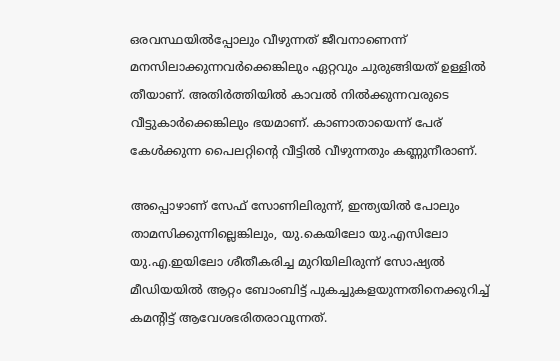ഒരവസ്ഥയില്‍പ്പോലും വീഴുന്നത് ജീവനാണെന്ന് മനസിലാക്കുന്നവര്‍ക്കെങ്കിലും ഏറ്റവും ചുരുങ്ങിയത് ഉള്ളില്‍ തീയാണ്. അതിര്‍ത്തിയില്‍ കാവല്‍ നില്‍ക്കുന്നവരുടെ വീട്ടുകാര്‍ക്കെങ്കിലും ഭയമാണ്. കാണാതായെന്ന് പേര് കേള്‍ക്കുന്ന പൈലറ്റിന്റെ വീട്ടില്‍ വീഴുന്നതും കണ്ണുനീരാണ്.

അപ്പൊഴാണ് സേഫ് സോണിലിരുന്ന്, ഇന്ത്യയില്‍ പോലും താമസിക്കുന്നില്ലെങ്കിലും, യു.കെയിലോ യു.എസിലോ യു.എ.ഇയിലോ ശീതീകരിച്ച മുറിയിലിരുന്ന് സോഷ്യല്‍ മീഡിയയില്‍ ആറ്റം ബോംബിട്ട് പുകച്ചുകളയുന്നതിനെക്കുറിച്ച് കമന്റിട്ട് ആവേശഭരിതരാവുന്നത്.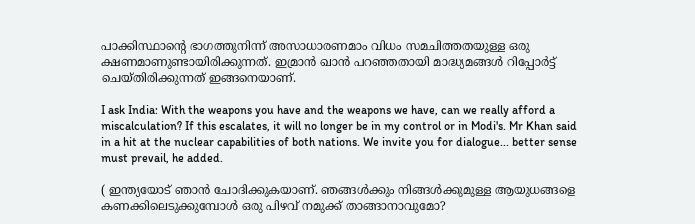പാക്കിസ്ഥാന്റെ ഭാഗത്തുനിന്ന് അസാധാരണമാം വിധം സമചിത്തതയുള്ള ഒരു ക്ഷണമാണുണ്ടായിരിക്കുന്നത്. ഇമ്രാന്‍ ഖാന്‍ പറഞ്ഞതായി മാദ്ധ്യമങ്ങള്‍ റിപ്പോര്‍ട്ട് ചെയ്തിരിക്കുന്നത് ഇങ്ങനെയാണ്.

I ask India: With the weapons you have and the weapons we have, can we really afford a miscalculation? If this escalates, it will no longer be in my control or in Modi's. Mr Khan said in a hit at the nuclear capabilities of both nations. We invite you for dialogue... better sense must prevail, he added.

( ഇന്ത്യയോട് ഞാന്‍ ചോദിക്കുകയാണ്. ഞങ്ങള്‍ക്കും നിങ്ങള്‍ക്കുമുള്ള ആയുധങ്ങളെ കണക്കിലെടുക്കുമ്പോള്‍ ഒരു പിഴവ് നമുക്ക് താങ്ങാനാവുമോ?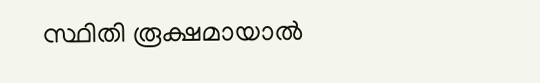സ്ഥിതി രൂക്ഷമായാല്‍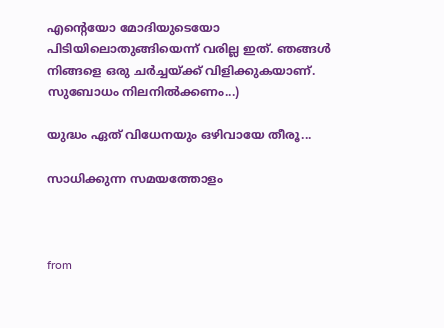എന്റെയോ മോദിയുടെയോ പിടിയിലൊതുങ്ങിയെന്ന് വരില്ല ഇത്. ഞങ്ങള്‍ നിങ്ങളെ ഒരു ചര്‍ച്ചയ്ക്ക് വിളിക്കുകയാണ്. സുബോധം നിലനില്‍ക്കണം...)

യുദ്ധം ഏത് വിധേനയും ഒഴിവായേ തീരൂ...

സാധിക്കുന്ന സമയത്തോളം



from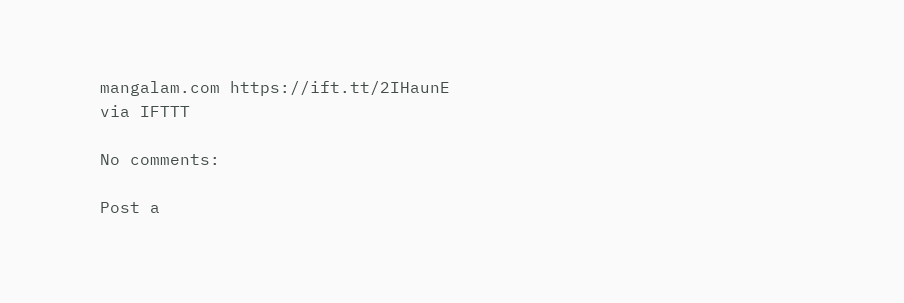mangalam.com https://ift.tt/2IHaunE
via IFTTT

No comments:

Post a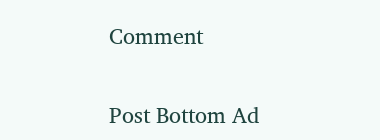Comment

Post Bottom Ad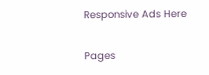Responsive Ads Here

Pages